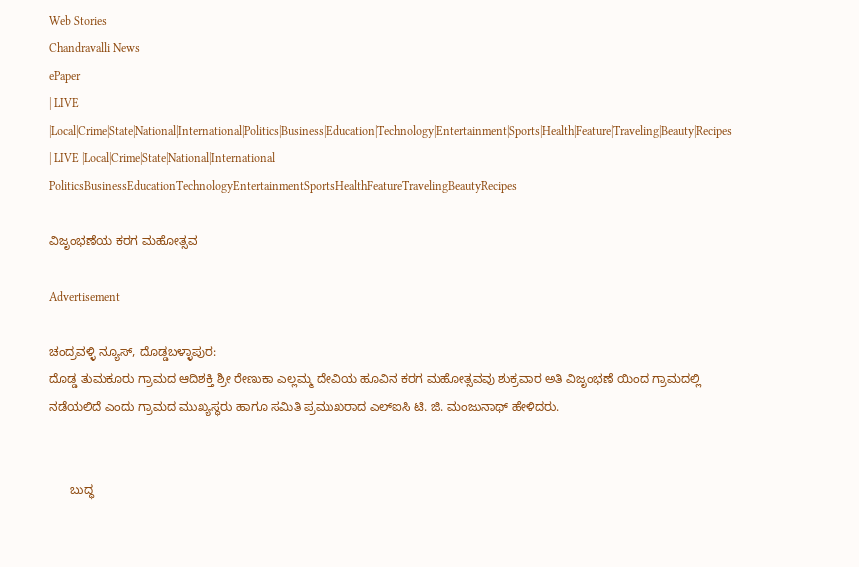Web Stories
Chandravalli News
ePaper
| LIVE |Local|Crime|State|National|International|Politics|Business|Education|Technology|Entertainment|Sports|Health|Feature|Traveling|Beauty|Recipes
| LIVE |Local|Crime|State|National|International
PoliticsBusinessEducationTechnologyEntertainmentSportsHealthFeatureTravelingBeautyRecipes

ವಿಜೃಂಭಣೆಯ ಕರಗ ಮಹೋತ್ಸವ

Advertisement

ಚಂದ್ರವಳ್ಳಿ ನ್ಯೂಸ್, ದೊಡ್ಡಬಳ್ಳಾಪುರ:
ದೊಡ್ಡ ತುಮಕೂರು ಗ್ರಾಮದ ಆದಿಶಕ್ತಿ ಶ್ರೀ ರೇಣುಕಾ ಎಲ್ಲಮ್ಮ ದೇವಿಯ ಹೂವಿನ ಕರಗ ಮಹೋತ್ಸವವು ಶುಕ್ರವಾರ ಅತಿ ವಿಜೃಂಭಣೆ ಯಿಂದ ಗ್ರಾಮದಲ್ಲಿ ನಡೆಯಲಿದೆ ಎಂದು ಗ್ರಾಮದ ಮುಖ್ಯಸ್ಥರು ಹಾಗೂ ಸಮಿತಿ ಪ್ರಮುಖರಾದ ಎಲ್ಐಸಿ ಟಿ. ಜಿ. ಮಂಜುನಾಥ್ ಹೇಳಿದರು.


      ಬುದ್ಧ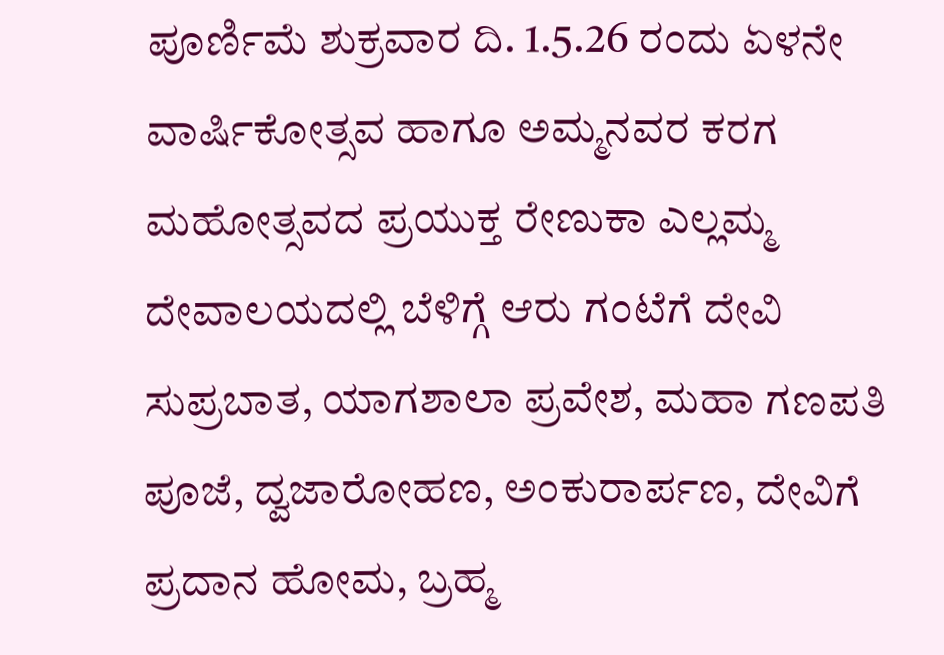ಪೂರ್ಣಿಮೆ ಶುಕ್ರವಾರ ದಿ. 1.5.26 ರಂದು ಏಳನೇ ವಾರ್ಷಿಕೋತ್ಸವ ಹಾಗೂ ಅಮ್ಮನವರ ಕರಗ ಮಹೋತ್ಸವದ ಪ್ರಯುಕ್ತ ರೇಣುಕಾ ಎಲ್ಲಮ್ಮ ದೇವಾಲಯದಲ್ಲಿ ಬೆಳಿಗ್ಗೆ ಆರು ಗಂಟೆಗೆ ದೇವಿ ಸುಪ್ರಬಾತ, ಯಾಗಶಾಲಾ ಪ್ರವೇಶ, ಮಹಾ ಗಣಪತಿ ಪೂಜೆ, ದ್ವಜಾರೋಹಣ, ಅಂಕುರಾರ್ಪಣ, ದೇವಿಗೆ ಪ್ರದಾನ ಹೋಮ, ಬ್ರಹ್ಮ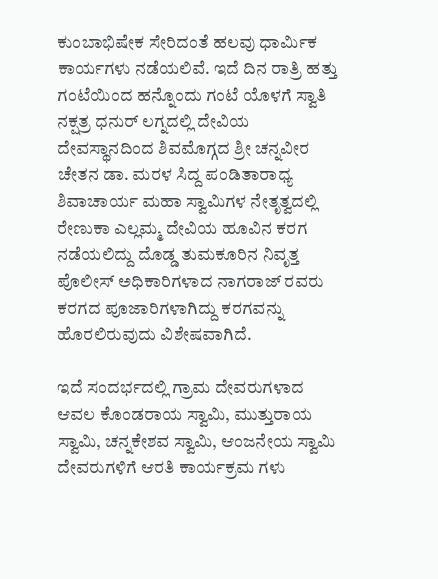ಕುಂಬಾಭಿಷೇಕ ಸೇರಿದಂತೆ ಹಲವು ಧಾರ್ಮಿಕ ಕಾರ್ಯಗಳು ನಡೆಯಲಿವೆ. ಇದೆ ದಿನ ರಾತ್ರಿ ಹತ್ತು ಗಂಟೆಯಿಂದ ಹನ್ನೊಂದು ಗಂಟೆ ಯೊಳಗೆ ಸ್ವಾತಿ ನಕ್ಷತ್ರ ಧನುರ್ ಲಗ್ನದಲ್ಲಿ ದೇವಿಯ ದೇವಸ್ಥಾನದಿಂದ ಶಿವಮೊಗ್ಗದ ಶ್ರೀ ಚನ್ನವೀರ ಚೇತನ ಡಾ. ಮರಳ ಸಿದ್ದ ಪಂಡಿತಾರಾಧ್ಯ ಶಿವಾಚಾರ್ಯ ಮಹಾ ಸ್ವಾಮಿಗಳ ನೇತೃತ್ವದಲ್ಲಿ ರೇಣುಕಾ ಎಲ್ಲಮ್ಮ ದೇವಿಯ ಹೂವಿನ ಕರಗ ನಡೆಯಲಿದ್ದು ದೊಡ್ಡ ತುಮಕೂರಿನ ನಿವೃತ್ತ ಪೊಲೀಸ್ ಅಧಿಕಾರಿಗಳಾದ ನಾಗರಾಜ್ ರವರು ಕರಗದ ಪೂಜಾರಿಗಳಾಗಿದ್ದು ಕರಗವನ್ನು ಹೊರಲಿರುವುದು ವಿಶೇಷವಾಗಿದೆ.

ಇದೆ ಸಂದರ್ಭದಲ್ಲಿ ಗ್ರಾಮ ದೇವರುಗಳಾದ ಆವಲ ಕೊಂಡರಾಯ ಸ್ವಾಮಿ, ಮುತ್ತುರಾಯ ಸ್ವಾಮಿ, ಚನ್ನಕೇಶವ ಸ್ವಾಮಿ, ಆಂಜನೇಯ ಸ್ವಾಮಿ ದೇವರುಗಳಿಗೆ ಆರತಿ ಕಾರ್ಯಕ್ರಮ ಗಳು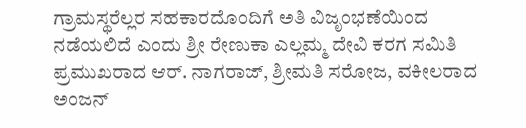ಗ್ರಾಮಸ್ಥರೆಲ್ಲರ ಸಹಕಾರದೊಂದಿಗೆ ಅತಿ ವಿಜೃಂಭಣೆಯಿಂದ ನಡೆಯಲಿದೆ ಎಂದು ಶ್ರೀ ರೇಣುಕಾ ಎಲ್ಲಮ್ಮ ದೇವಿ ಕರಗ ಸಮಿತಿ ಪ್ರಮುಖರಾದ ಆರ್. ನಾಗರಾಜ್, ಶ್ರೀಮತಿ ಸರೋಜ, ವಕೀಲರಾದ ಅಂಜನ್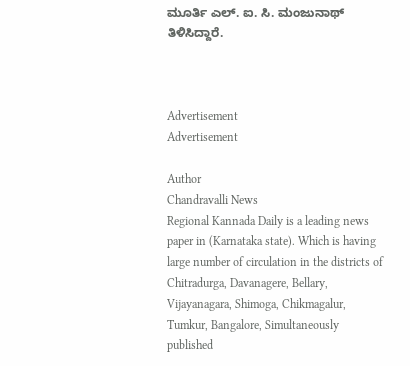ಮೂರ್ತಿ ಎಲ್. ಐ. ಸಿ. ಮಂಜುನಾಥ್ ತಿಳಿಸಿದ್ದಾರೆ.



Advertisement
Advertisement

Author
Chandravalli News
Regional Kannada Daily is a leading news paper in (Karnataka state). Which is having large number of circulation in the districts of Chitradurga, Davanagere, Bellary, Vijayanagara, Shimoga, Chikmagalur, Tumkur, Bangalore, Simultaneously published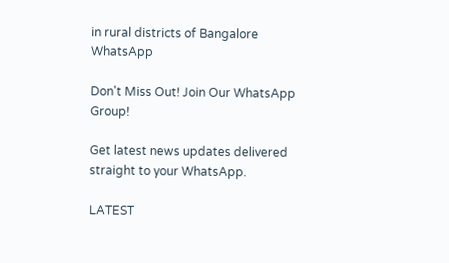in rural districts of Bangalore
WhatsApp

Don't Miss Out! Join Our WhatsApp Group!

Get latest news updates delivered straight to your WhatsApp.

LATEST